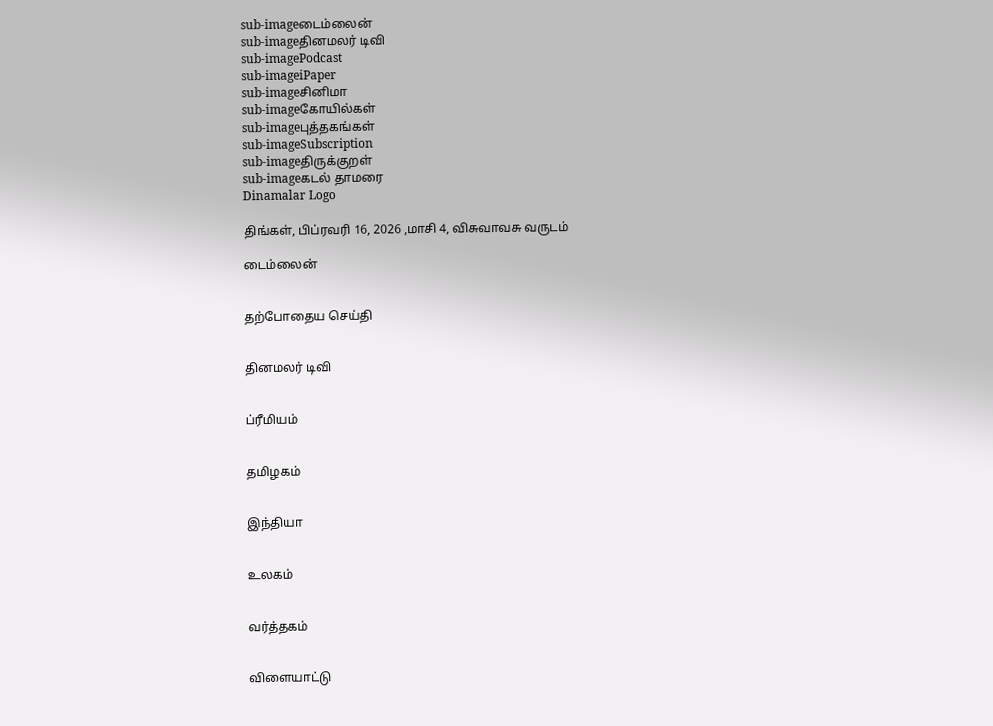sub-imageடைம்லைன்
sub-imageதினமலர் டிவி
sub-imagePodcast
sub-imageiPaper
sub-imageசினிமா
sub-imageகோயில்கள்
sub-imageபுத்தகங்கள்
sub-imageSubscription
sub-imageதிருக்குறள்
sub-imageகடல் தாமரை
Dinamalar Logo

திங்கள், பிப்ரவரி 16, 2026 ,மாசி 4, விசுவாவசு வருடம்

டைம்லைன்


தற்போதைய செய்தி


தினமலர் டிவி


ப்ரீமியம்


தமிழகம்


இந்தியா


உலகம்


வர்த்தகம்


விளையாட்டு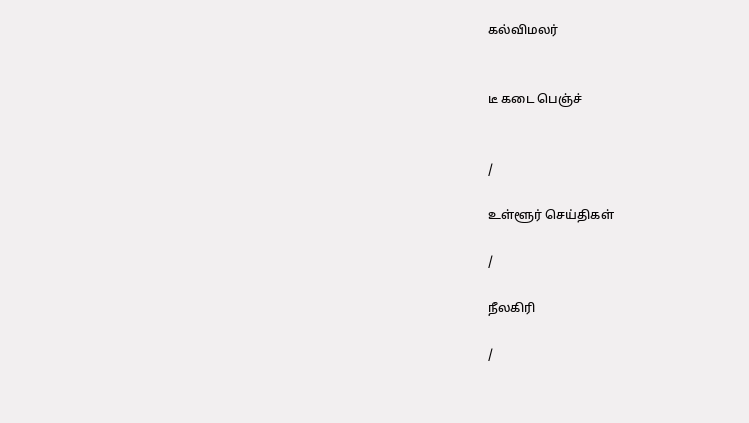கல்விமலர்


டீ கடை பெஞ்ச்


/

உள்ளூர் செய்திகள்

/

நீலகிரி

/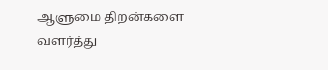ஆளுமை திறன்களை வளர்த்து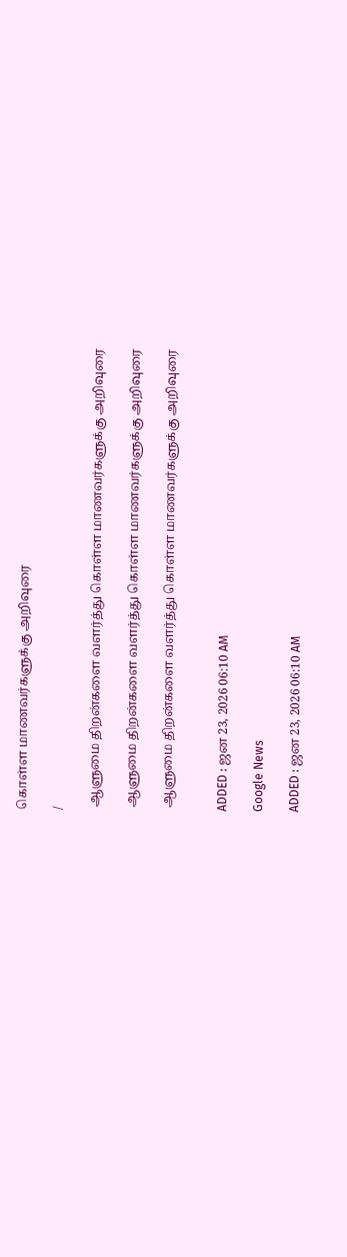கொள்ள மாணவர்களுக்கு அறிவுரை

/

 ஆளுமை திறன்களை வளர்த்து கொள்ள மாணவர்களுக்கு அறிவுரை

 ஆளுமை திறன்களை வளர்த்து கொள்ள மாணவர்களுக்கு அறிவுரை

 ஆளுமை திறன்களை வளர்த்து கொள்ள மாணவர்களுக்கு அறிவுரை


ADDED : ஜன 23, 2026 06:10 AM

Google News

ADDED : ஜன 23, 2026 06:10 AM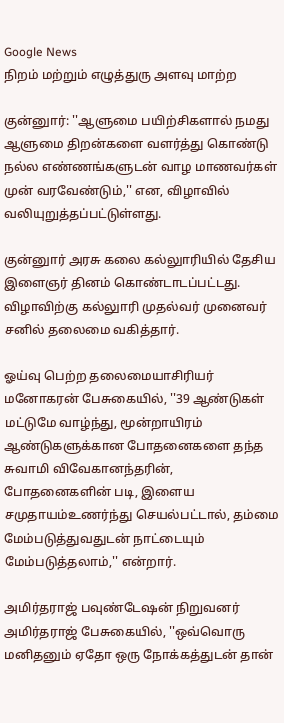Google News
நிறம் மற்றும் எழுத்துரு அளவு மாற்ற

குன்னுார்: ''ஆளுமை பயிற்சிகளால் நமது ஆளுமை திறன்களை வளர்த்து கொண்டு நல்ல எண்ணங்களுடன் வாழ மாணவர்கள் முன் வரவேண்டும்,'' என, விழாவில் வலியுறுத்தப்பட்டுள்ளது.

குன்னுார் அரசு கலை கல்லுாரியில் தேசிய இளைஞர் தினம் கொண்டாடப்பட்டது. விழாவிற்கு கல்லுாரி முதல்வர் முனைவர் சனில் தலைமை வகித்தார்.

ஓய்வு பெற்ற தலைமையாசிரியர் மனோகரன் பேசுகையில், ''39 ஆண்டுகள் மட்டுமே வாழ்ந்து, மூன்றாயிரம் ஆண்டுகளுக்கான போதனைகளை தந்த சுவாமி விவேகானந்தரின், போதனைகளின் படி, இளைய சமுதாயம்உணர்ந்து செயல்பட்டால், தம்மை மேம்படுத்துவதுடன் நாட்டையும் மேம்படுத்தலாம்,'' என்றார்.

அமிர்தராஜ் பவுண்டேஷன் நிறுவனர் அமிர்தராஜ் பேசுகையில், ''ஒவ்வொரு மனிதனும் ஏதோ ஒரு நோக்கத்துடன் தான்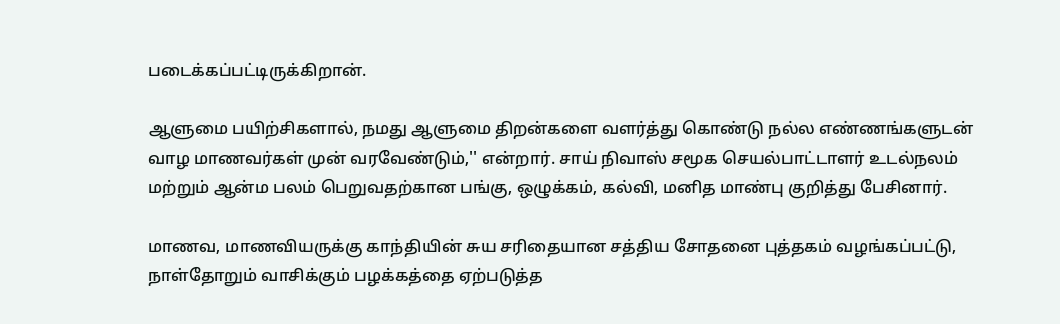படைக்கப்பட்டிருக்கிறான்.

ஆளுமை பயிற்சிகளால், நமது ஆளுமை திறன்களை வளர்த்து கொண்டு நல்ல எண்ணங்களுடன் வாழ மாணவர்கள் முன் வரவேண்டும்,'' என்றார். சாய் நிவாஸ் சமூக செயல்பாட்டாளர் உடல்நலம் மற்றும் ஆன்ம பலம் பெறுவதற்கான பங்கு, ஒழுக்கம், கல்வி, மனித மாண்பு குறித்து பேசினார்.

மாணவ, மாணவியருக்கு காந்தியின் சுய சரிதையான சத்திய சோதனை புத்தகம் வழங்கப்பட்டு, நாள்தோறும் வாசிக்கும் பழக்கத்தை ஏற்படுத்த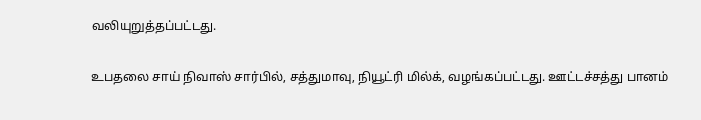வலியுறுத்தப்பட்டது.

உபதலை சாய் நிவாஸ் சார்பில், சத்துமாவு, நியூட்ரி மில்க், வழங்கப்பட்டது. ஊட்டச்சத்து பானம்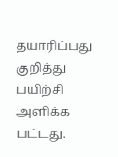தயாரிப்பது குறித்து பயிற்சி அளிக்க பட்டது.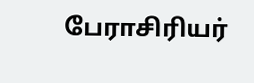பேராசிரியர்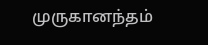முருகானந்தம்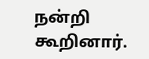நன்றி கூறினார்.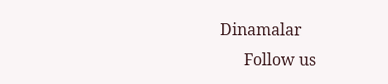Dinamalar
      Follow us